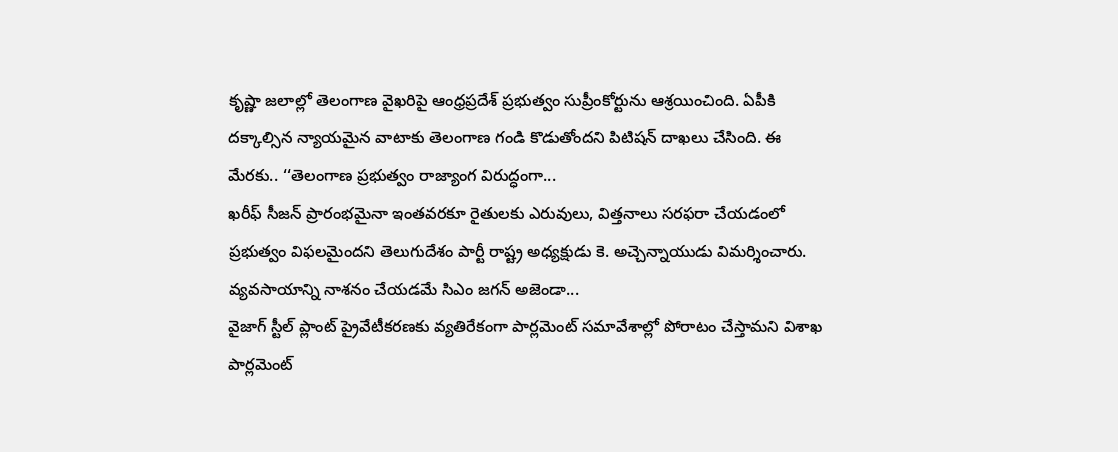కృష్ణా జలాల్లో తెలంగాణ వైఖరిపై ఆంధ్రప్రదేశ్ ప్రభుత్వం సుప్రీంకోర్టును ఆశ్రయించింది. ఏపీకి దక్కాల్సిన న్యాయమైన వాటాకు తెలంగాణ గండి కొడుతోందని పిటిషన్ దాఖలు చేసింది. ఈ మేరకు.. ‘‘తెలంగాణ ప్రభుత్వం రాజ్యాంగ విరుద్ధంగా...
ఖరీఫ్ సీజన్ ప్రారంభమైనా ఇంతవరకూ రైతులకు ఎరువులు, విత్తనాలు సరఫరా చేయడంలో ప్రభుత్వం విఫలమైందని తెలుగుదేశం పార్టీ రాష్ట్ర అధ్యక్షుడు కె. అచ్చెన్నాయుడు విమర్శించారు. వ్యవసాయాన్ని నాశనం చేయడమే సిఎం జగన్ అజెండా...
వైజాగ్ స్టీల్ ప్లాంట్ ప్రైవేటీకరణకు వ్యతిరేకంగా పార్లమెంట్ సమావేశాల్లో పోరాటం చేస్తామని విశాఖ పార్లమెంట్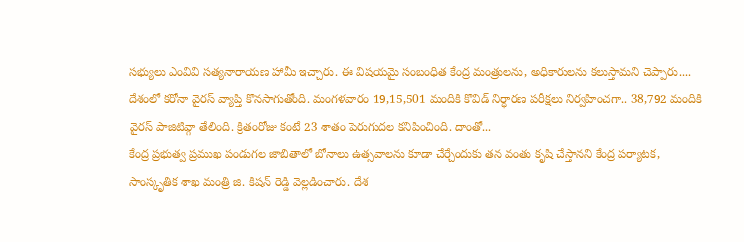సభ్యులు ఎంవివి సత్యనారాయణ హామీ ఇచ్చారు. ఈ విషయమై సంబంధిత కేంద్ర మంత్రులను, అధికారులను కలుస్తామని చెప్పారు....
దేశంలో కరోనా వైరస్ వ్యాప్తి కొనసాగుతోంది. మంగళవారం 19,15,501 మందికి కొవిడ్ నిర్ధారణ పరీక్షలు నిర్వహించగా.. 38,792 మందికి వైరస్ పాజిటివ్గా తేలింది. క్రితంరోజు కంటే 23 శాతం పెరుగుదల కనిపించింది. దాంతో...
కేంద్ర ప్రభుత్వ ప్రముఖ పండుగల జాబితాలో బోనాలు ఉత్సవాలను కూడా చేర్చేందుకు తన వంతు కృషి చేస్తానని కేంద్ర పర్యాటక, సాంస్కృతిక శాఖ మంత్రి జి. కిషన్ రెడ్డి వెల్లడించారు. దేశ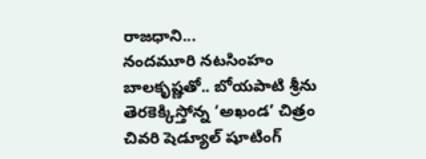రాజధాని...
నందమూరి నటసింహం బాలకృష్ణతో.. బోయపాటి శ్రీను తెరకెక్కిస్తోన్న ‘అఖండ’ చిత్రం చివరి షెడ్యూల్ షూటింగ్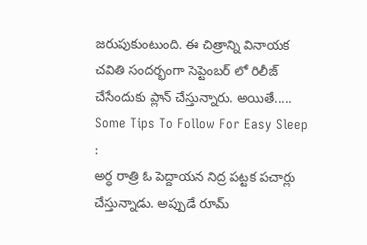జరుపుకుంటుంది. ఈ చిత్రాన్ని వినాయక చవితి సందర్భంగా సెప్టెంబర్ లో రిలీజ్ చేసేందుకు ప్లాన్ చేస్తున్నారు. అయితే.....
Some Tips To Follow For Easy Sleep :
అర్ధ రాత్రి ఓ పెద్దాయన నిద్ర పట్టక పచార్లు చేస్తున్నాడు. అప్పుడే రూమ్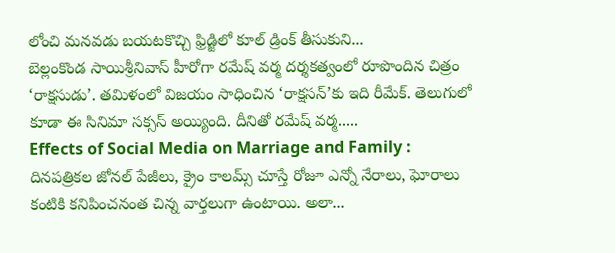లోంచి మనవడు బయటకొచ్చి ఫ్రిడ్జిలో కూల్ డ్రింక్ తీసుకుని...
బెల్లంకొండ సాయిశ్రీనివాస్ హీరోగా రమేష్ వర్మ దర్శకత్వంలో రూపొందిన చిత్రం ‘రాక్షసుడు’. తమిళంలో విజయం సాధించిన ‘రాక్షసన్’కు ఇది రీమేక్. తెలుగులో కూడా ఈ సినిమా సక్సస్ అయ్యింది. దీనితో రమేష్ వర్మ.....
Effects of Social Media on Marriage and Family :
దినపత్రికల జోనల్ పేజీలు, క్రైం కాలమ్స్ చూస్తే రోజూ ఎన్నో నేరాలు, ఘోరాలు కంటికి కనిపించనంత చిన్న వార్తలుగా ఉంటాయి. అలా...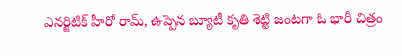ఎనర్జిటిక్ హీరో రామ్, ఉప్పెన బ్యూటీ కృతి శెట్టి జంటగా ఓ భారీ చిత్రం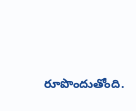రూపొందుతోంది.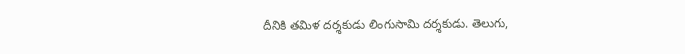దీనికి తమిళ దర్శకుడు లింగుసామి దర్శకుడు. తెలుగు,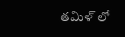తమిళ్ లో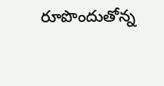రూపొందుతోన్న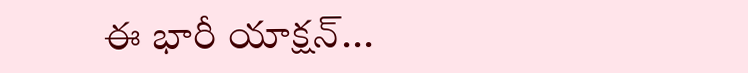ఈ భారీ యాక్షన్...